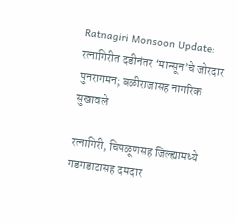Ratnagiri Monsoon Update: रत्नागिरीत दडीनंतर ‘मान्सून’चे जोरदार पुनरागमन; बळीराजासह नागरिक सुखावले

रत्नागिरी, चिपळूणसह जिल्ह्यामध्ये गडगडाटासह दमदार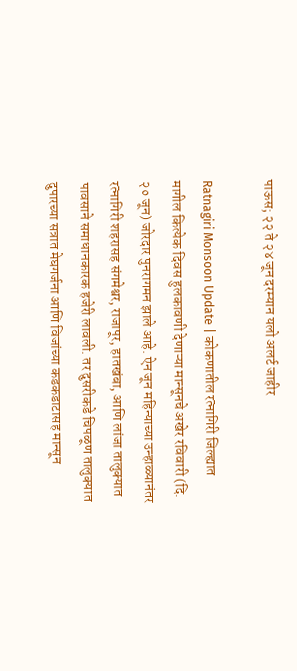पाऊस; २२ ते २४ जून दरम्यान यलो अलर्ट जाहीर

Ratnagiri Monsoon Update | कोकणातील रत्नागिरी जिल्ह्यात मागील कित्येक दिवस हुलकावणी देणाऱ्या मान्सूनचे अखेर रविवारी (दि. २० जून) जोरदार पुनरागमन झाले आहे. ऐन जून महिन्याच्या उन्हाळ्यानंतर रत्नागिरी शहरासह संगमेश्वर, राजापूर, हातखंबा, आणि लांजा तालुक्यात पावसाने समाधानकारक हजेरी लावली. तर दुसरीकडे चिपळूण तालुक्यात दुपारच्या सत्रात मेघगर्जना आणि विजांच्या कडकडाटासह मान्सून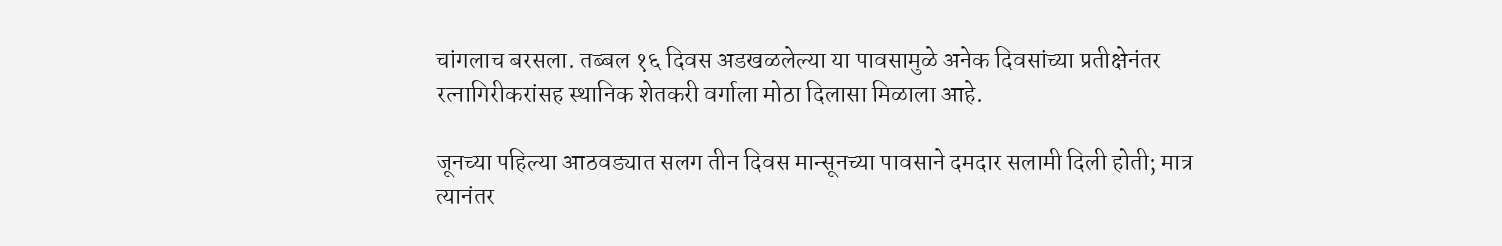चांगलाच बरसला. तब्बल १६ दिवस अडखळलेल्या या पावसामुळे अनेक दिवसांच्या प्रतीक्षेनंतर रत्नागिरीकरांसह स्थानिक शेतकरी वर्गाला मोठा दिलासा मिळाला आहे.

जूनच्या पहिल्या आठवड्यात सलग तीन दिवस मान्सूनच्या पावसाने दमदार सलामी दिली होती; मात्र त्यानंतर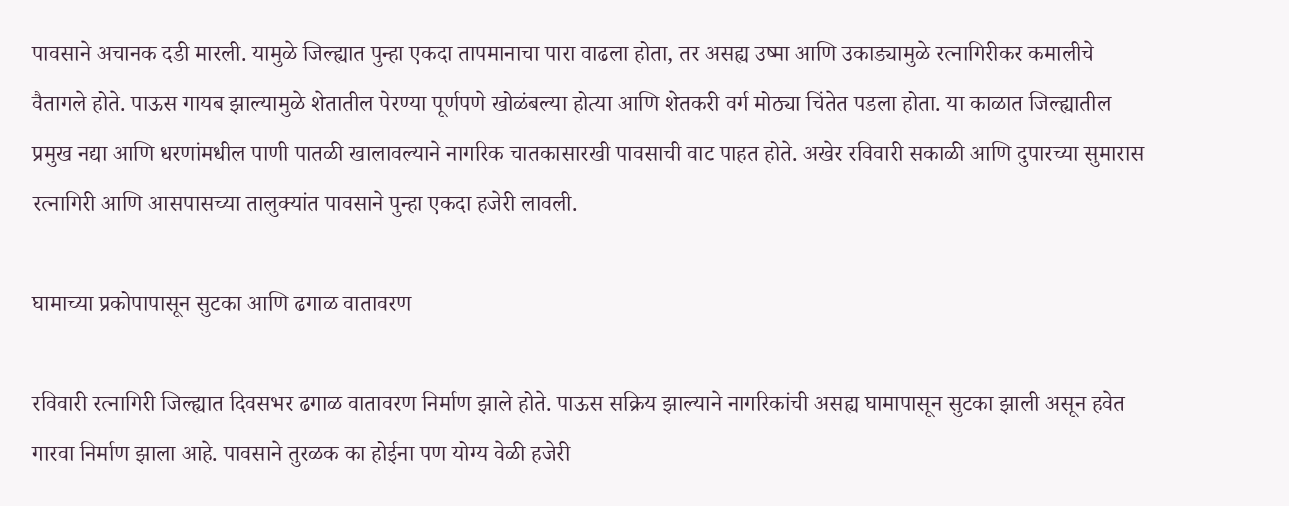पावसाने अचानक दडी मारली. यामुळे जिल्ह्यात पुन्हा एकदा तापमानाचा पारा वाढला होता, तर असह्य उष्मा आणि उकाड्यामुळे रत्नागिरीकर कमालीचे वैतागले होते. पाऊस गायब झाल्यामुळे शेतातील पेरण्या पूर्णपणे खोळंबल्या होत्या आणि शेतकरी वर्ग मोठ्या चिंतेत पडला होता. या काळात जिल्ह्यातील प्रमुख नद्या आणि धरणांमधील पाणी पातळी खालावल्याने नागरिक चातकासारखी पावसाची वाट पाहत होते. अखेर रविवारी सकाळी आणि दुपारच्या सुमारास रत्नागिरी आणि आसपासच्या तालुक्यांत पावसाने पुन्हा एकदा हजेरी लावली.

घामाच्या प्रकोपापासून सुटका आणि ढगाळ वातावरण

रविवारी रत्नागिरी जिल्ह्यात दिवसभर ढगाळ वातावरण निर्माण झाले होते. पाऊस सक्रिय झाल्याने नागरिकांची असह्य घामापासून सुटका झाली असून हवेत गारवा निर्माण झाला आहे. पावसाने तुरळक का होईना पण योग्य वेळी हजेरी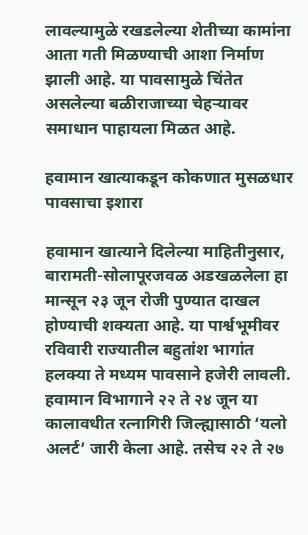लावल्यामुळे रखडलेल्या शेतीच्या कामांना आता गती मिळण्याची आशा निर्माण झाली आहे. या पावसामुळे चिंतेत असलेल्या बळीराजाच्या चेहऱ्यावर समाधान पाहायला मिळत आहे.

हवामान खात्याकडून कोकणात मुसळधार पावसाचा इशारा

हवामान खात्याने दिलेल्या माहितीनुसार, बारामती-सोलापूरजवळ अडखळलेला हा मान्सून २३ जून रोजी पुण्यात दाखल होण्याची शक्यता आहे. या पार्श्वभूमीवर रविवारी राज्यातील बहुतांश भागांत हलक्या ते मध्यम पावसाने हजेरी लावली. हवामान विभागाने २२ ते २४ जून या कालावधीत रत्नागिरी जिल्ह्यासाठी ‘यलो अलर्ट’ जारी केला आहे. तसेच २२ ते २७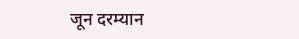जून दरम्यान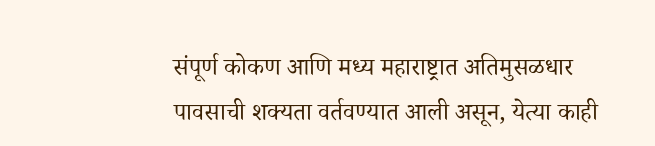संपूर्ण कोकण आणि मध्य महाराष्ट्रात अतिमुसळधार पावसाची शक्यता वर्तवण्यात आली असून, येत्या काही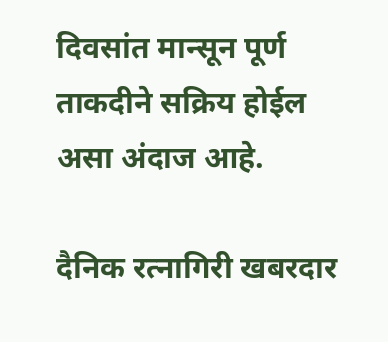दिवसांत मान्सून पूर्ण ताकदीने सक्रिय होईल असा अंदाज आहे.

दैनिक रत्नागिरी खबरदार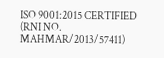ISO 9001:2015 CERTIFIED
(RNI NO. MAHMAR/2013/57411)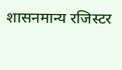शासनमान्य रजिस्टर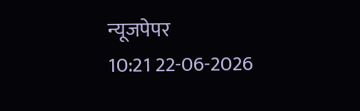न्यूजपेपर
10:21 22-06-2026